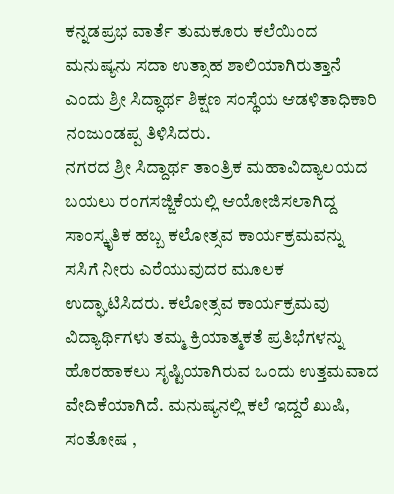ಕನ್ನಡಪ್ರಭ ವಾರ್ತೆ ತುಮಕೂರು ಕಲೆಯಿಂದ ಮನುಷ್ಯನು ಸದಾ ಉತ್ಸಾಹ ಶಾಲಿಯಾಗಿರುತ್ತಾನೆ ಎಂದು ಶ್ರೀ ಸಿದ್ಧಾರ್ಥ ಶಿಕ್ಷಣ ಸಂಸ್ಥೆಯ ಆಡಳಿತಾಧಿಕಾರಿ ನಂಜುಂಡಪ್ಪ ತಿಳಿಸಿದರು.
ನಗರದ ಶ್ರೀ ಸಿದ್ದಾರ್ಥ ತಾಂತ್ರಿಕ ಮಹಾವಿದ್ಯಾಲಯದ ಬಯಲು ರಂಗಸಜ್ಜಿಕೆಯಲ್ಲಿ ಆಯೋಜಿಸಲಾಗಿದ್ದ ಸಾಂಸ್ಕೃತಿಕ ಹಬ್ಬ ಕಲೋತ್ಸವ ಕಾರ್ಯಕ್ರಮವನ್ನು ಸಸಿಗೆ ನೀರು ಎರೆಯುವುದರ ಮೂಲಕ ಉದ್ಘಾಟಿಸಿದರು. ಕಲೋತ್ಸವ ಕಾರ್ಯಕ್ರಮವು ವಿದ್ಯಾರ್ಥಿಗಳು ತಮ್ಮ ಕ್ರಿಯಾತ್ಮಕತೆ ಪ್ರತಿಭೆಗಳನ್ನು ಹೊರಹಾಕಲು ಸೃಷ್ಟಿಯಾಗಿರುವ ಒಂದು ಉತ್ತಮವಾದ ವೇದಿಕೆಯಾಗಿದೆ. ಮನುಷ್ಯನಲ್ಲಿ ಕಲೆ ಇದ್ದರೆ ಖುಷಿ, ಸಂತೋಷ ,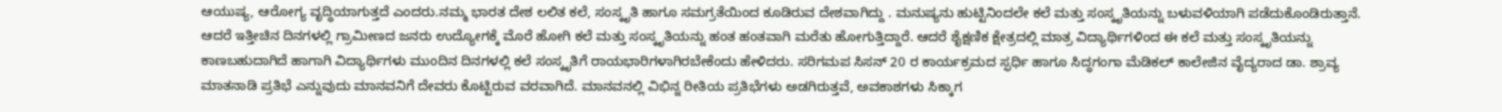ಆಯುಷ್ಯ, ಆರೋಗ್ಯ ವೃದ್ಧಿಯಾಗುತ್ತದೆ ಎಂದರು.ನಮ್ಮ ಭಾರತ ದೇಶ ಲಲಿತ ಕಲೆ, ಸಂಸ್ಕೃತಿ ಹಾಗೂ ಸಮಗ್ರತೆಯಿಂದ ಕೂಡಿರುವ ದೇಶವಾಗಿದ್ದು . ಮನುಷ್ಯನು ಹುಟ್ಟಿನಿಂದಲೇ ಕಲೆ ಮತ್ತು ಸಂಸ್ಕೃತಿಯನ್ನು ಬಳುವಳಿಯಾಗಿ ಪಡೆದುಕೊಂಡಿರುತ್ತಾನೆ. ಆದರೆ ಇತ್ತೀಚಿನ ದಿನಗಳಲ್ಲಿ ಗ್ರಾಮೀಣದ ಜನರು ಉದ್ಯೋಗಕ್ಕೆ ಮೊರೆ ಹೋಗಿ ಕಲೆ ಮತ್ತು ಸಂಸ್ಕೃತಿಯನ್ನು ಹಂತ ಹಂತವಾಗಿ ಮರೆತು ಹೋಗುತ್ತಿದ್ದಾರೆ. ಆದರೆ ಶೈಕ್ಷಣಿಕ ಕ್ಷೇತ್ರದಲ್ಲಿ ಮಾತ್ರ ವಿದ್ಯಾರ್ಥಿಗಳಿಂದ ಈ ಕಲೆ ಮತ್ತು ಸಂಸ್ಕೃತಿಯನ್ನು ಕಾಣಬಹುದಾಗಿದೆ ಹಾಗಾಗಿ ವಿದ್ಯಾರ್ಥಿಗಳು ಮುಂದಿನ ದಿನಗಳಲ್ಲಿ ಕಲೆ ಸಂಸ್ಕೃತಿಗೆ ರಾಯಭಾರಿಗಳಾಗಿರಬೇಕೆಂದು ಹೇಳಿದರು. ಸರಿಗಮಪ ಸಿಸನ್ 20 ರ ಕಾರ್ಯಕ್ರಮದ ಸ್ಫರ್ಧಿ ಹಾಗೂ ಸಿದ್ಧಗಂಗಾ ಮೆಡಿಕಲ್ ಕಾಲೇಜಿನ ವೈದ್ಯರಾದ ಡಾ. ಶ್ರಾವ್ಯ ಮಾತನಾಡಿ ಪ್ರತಿಭೆ ಎನ್ನುವುದು ಮಾನವನಿಗೆ ದೇವರು ಕೊಟ್ಟಿರುವ ವರವಾಗಿದೆ. ಮಾನವನಲ್ಲಿ ವಿಭಿನ್ನ ರೀತಿಯ ಪ್ರತಿಭೆಗಳು ಅಡಗಿರುತ್ತವೆ, ಅವಕಾಶಗಳು ಸಿಕ್ಕಾಗ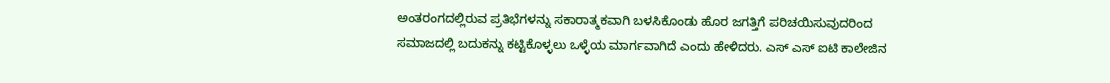ಅಂತರಂಗದಲ್ಲಿರುವ ಪ್ರತಿಭೆಗಳನ್ನು ಸಕಾರಾತ್ಮಕವಾಗಿ ಬಳಸಿಕೊಂಡು ಹೊರ ಜಗತ್ತಿಗೆ ಪರಿಚಯಿಸುವುದರಿಂದ ಸಮಾಜದಲ್ಲಿ ಬದುಕನ್ನು ಕಟ್ಟಿಕೊಳ್ಳಲು ಒಳ್ಳೆಯ ಮಾರ್ಗವಾಗಿದೆ ಎಂದು ಹೇಳಿದರು. ಎಸ್ ಎಸ್ ಐಟಿ ಕಾಲೇಜಿನ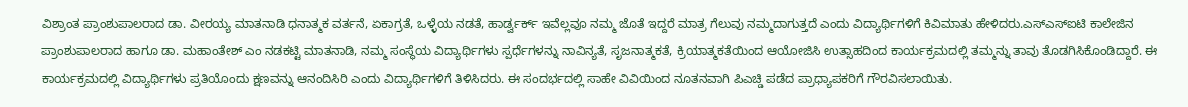ವಿಶ್ರಾಂತ ಪ್ರಾಂಶುಪಾಲರಾದ ಡಾ. ವೀರಯ್ಯ ಮಾತನಾಡಿ ಧನಾತ್ಮಕ ವರ್ತನೆ, ಏಕಾಗ್ರತೆ, ಒಳ್ಳೆಯ ನಡತೆ, ಹಾರ್ಡ್ವರ್ಕ್ ಇವೆಲ್ಲವೂ ನಮ್ಮ ಜೊತೆ ಇದ್ದರೆ ಮಾತ್ರ ಗೆಲುವು ನಮ್ಮದಾಗುತ್ತದೆ ಎಂದು ವಿದ್ಯಾರ್ಥಿಗಳಿಗೆ ಕಿವಿಮಾತು ಹೇಳಿದರು.ಎಸ್ಎಸ್ಐಟಿ ಕಾಲೇಜಿನ ಪ್ರಾಂಶುಪಾಲರಾದ ಹಾಗೂ ಡಾ. ಮಹಾಂತೇಶ್ ಎಂ ನಡಕಟ್ಟಿ ಮಾತನಾಡಿ, ನಮ್ಮ ಸಂಸ್ಥೆಯ ವಿದ್ಯಾರ್ಥಿಗಳು ಸ್ಪರ್ಧೆಗಳನ್ನು ನಾವಿನ್ಯತೆ, ಸೃಜನಾತ್ಮಕತೆ, ಕ್ರಿಯಾತ್ಮಕತೆಯಿಂದ ಆಯೋಜಿಸಿ ಉತ್ಸಾಹದಿಂದ ಕಾರ್ಯಕ್ರಮದಲ್ಲಿ ತಮ್ಮನ್ನು ತಾವು ತೊಡಗಿಸಿಕೊಂಡಿದ್ದಾರೆ. ಈ ಕಾರ್ಯಕ್ರಮದಲ್ಲಿ ವಿದ್ಯಾರ್ಥಿಗಳು ಪ್ರತಿಯೊಂದು ಕ್ಷಣವನ್ನು ಆನಂದಿಸಿರಿ ಎಂದು ವಿದ್ಯಾರ್ಥಿಗಳಿಗೆ ತಿಳಿಸಿದರು. ಈ ಸಂದರ್ಭದಲ್ಲಿ ಸಾಹೇ ವಿವಿಯಿಂದ ನೂತನವಾಗಿ ಪಿಎಚ್ಡಿ ಪಡೆದ ಪ್ರಾಧ್ಯಾಪಕರಿಗೆ ಗೌರವಿಸಲಾಯಿತು.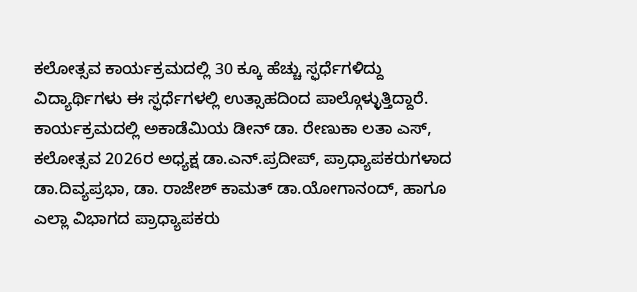ಕಲೋತ್ಸವ ಕಾರ್ಯಕ್ರಮದಲ್ಲಿ 30 ಕ್ಕೂ ಹೆಚ್ಚು ಸ್ಫರ್ಧೆಗಳಿದ್ದು ವಿದ್ಯಾರ್ಥಿಗಳು ಈ ಸ್ಫರ್ಧೆಗಳಲ್ಲಿ ಉತ್ಸಾಹದಿಂದ ಪಾಲ್ಗೊಳ್ಳುತ್ತಿದ್ದಾರೆ. ಕಾರ್ಯಕ್ರಮದಲ್ಲಿ ಅಕಾಡೆಮಿಯ ಡೀನ್ ಡಾ. ರೇಣುಕಾ ಲತಾ ಎಸ್, ಕಲೋತ್ಸವ 2026ರ ಅಧ್ಯಕ್ಷ ಡಾ.ಎನ್.ಪ್ರದೀಪ್, ಪ್ರಾಧ್ಯಾಪಕರುಗಳಾದ ಡಾ.ದಿವ್ಯಪ್ರಭಾ, ಡಾ. ರಾಜೇಶ್ ಕಾಮತ್ ಡಾ.ಯೋಗಾನಂದ್, ಹಾಗೂ ಎಲ್ಲಾ ವಿಭಾಗದ ಪ್ರಾಧ್ಯಾಪಕರು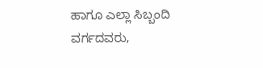ಹಾಗೂ ಎಲ್ಲಾ ಸಿಬ್ಬಂದಿ ವರ್ಗದವರು,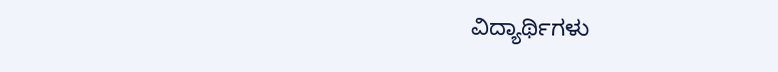ವಿದ್ಯಾರ್ಥಿಗಳು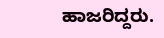ಹಾಜರಿದ್ದರು.